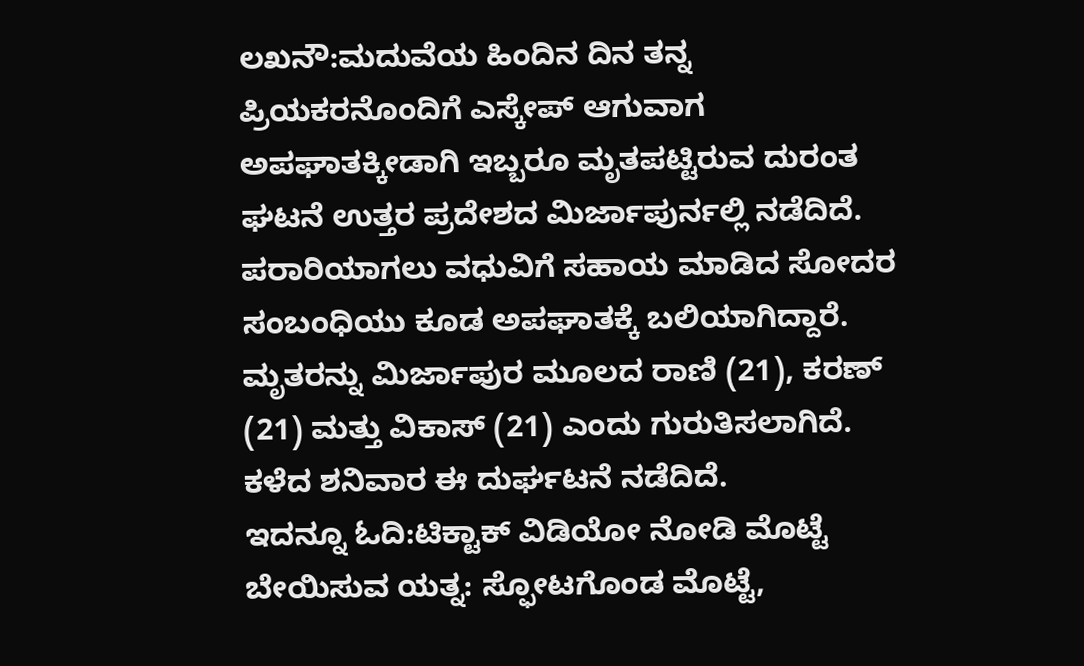ಲಖನೌ:ಮದುವೆಯ ಹಿಂದಿನ ದಿನ ತನ್ನ ಪ್ರಿಯಕರನೊಂದಿಗೆ ಎಸ್ಕೇಪ್ ಆಗುವಾಗ ಅಪಘಾತಕ್ಕೀಡಾಗಿ ಇಬ್ಬರೂ ಮೃತಪಟ್ಟಿರುವ ದುರಂತ ಘಟನೆ ಉತ್ತರ ಪ್ರದೇಶದ ಮಿರ್ಜಾಪುರ್ನಲ್ಲಿ ನಡೆದಿದೆ. ಪರಾರಿಯಾಗಲು ವಧುವಿಗೆ ಸಹಾಯ ಮಾಡಿದ ಸೋದರ ಸಂಬಂಧಿಯು ಕೂಡ ಅಪಘಾತಕ್ಕೆ ಬಲಿಯಾಗಿದ್ದಾರೆ.
ಮೃತರನ್ನು ಮಿರ್ಜಾಪುರ ಮೂಲದ ರಾಣಿ (21), ಕರಣ್ (21) ಮತ್ತು ವಿಕಾಸ್ (21) ಎಂದು ಗುರುತಿಸಲಾಗಿದೆ. ಕಳೆದ ಶನಿವಾರ ಈ ದುರ್ಘಟನೆ ನಡೆದಿದೆ.
ಇದನ್ನೂ ಓದಿ:ಟಿಕ್ಟಾಕ್ ವಿಡಿಯೋ ನೋಡಿ ಮೊಟ್ಟೆ ಬೇಯಿಸುವ ಯತ್ನ: ಸ್ಫೋಟಗೊಂಡ ಮೊಟ್ಟೆ,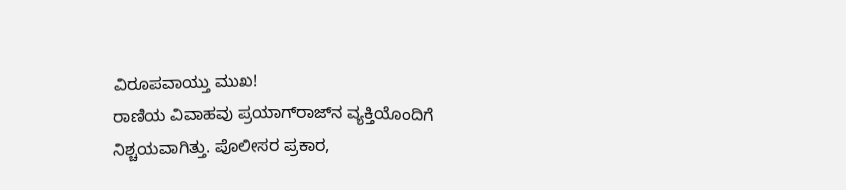ವಿರೂಪವಾಯ್ತು ಮುಖ!
ರಾಣಿಯ ವಿವಾಹವು ಪ್ರಯಾಗ್‌ರಾಜ್‌ನ ವ್ಯಕ್ತಿಯೊಂದಿಗೆ ನಿಶ್ಚಯವಾಗಿತ್ತು. ಪೊಲೀಸರ ಪ್ರಕಾರ,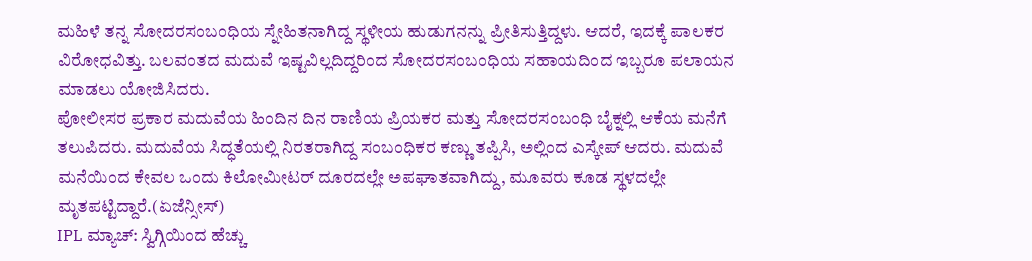ಮಹಿಳೆ ತನ್ನ ಸೋದರಸಂಬಂಧಿಯ ಸ್ನೇಹಿತನಾಗಿದ್ದ ಸ್ಥಳೀಯ ಹುಡುಗನನ್ನು ಪ್ರೀತಿಸುತ್ತಿದ್ದಳು. ಆದರೆ, ಇದಕ್ಕೆ ಪಾಲಕರ ವಿರೋಧವಿತ್ತು. ಬಲವಂತದ ಮದುವೆ ಇಷ್ಟವಿಲ್ಲದಿದ್ದರಿಂದ ಸೋದರಸಂಬಂಧಿಯ ಸಹಾಯದಿಂದ ಇಬ್ಬರೂ ಪಲಾಯನ ಮಾಡಲು ಯೋಜಿಸಿದರು.
ಪೋಲೀಸರ ಪ್ರಕಾರ ಮದುವೆಯ ಹಿಂದಿನ ದಿನ ರಾಣಿಯ ಪ್ರಿಯಕರ ಮತ್ತು ಸೋದರಸಂಬಂಧಿ ಬೈಕ್ನಲ್ಲಿ ಆಕೆಯ ಮನೆಗೆ ತಲುಪಿದರು. ಮದುವೆಯ ಸಿದ್ಧತೆಯಲ್ಲಿ ನಿರತರಾಗಿದ್ದ ಸಂಬಂಧಿಕರ ಕಣ್ಣು ತಪ್ಪಿಸಿ, ಅಲ್ಲಿಂದ ಎಸ್ಕೇಪ್ ಆದರು. ಮದುವೆ ಮನೆಯಿಂದ ಕೇವಲ ಒಂದು ಕಿಲೋಮೀಟರ್ ದೂರದಲ್ಲೇ ಅಪಘಾತವಾಗಿದ್ದು, ಮೂವರು ಕೂಡ ಸ್ಥಳದಲ್ಲೇ ಮೃತಪಟ್ಟಿದ್ದಾರೆ.(ಏಜೆನ್ಸೀಸ್)
IPL ಮ್ಯಾಚ್: ಸ್ವಿಗ್ಗಿಯಿಂದ ಹೆಚ್ಚು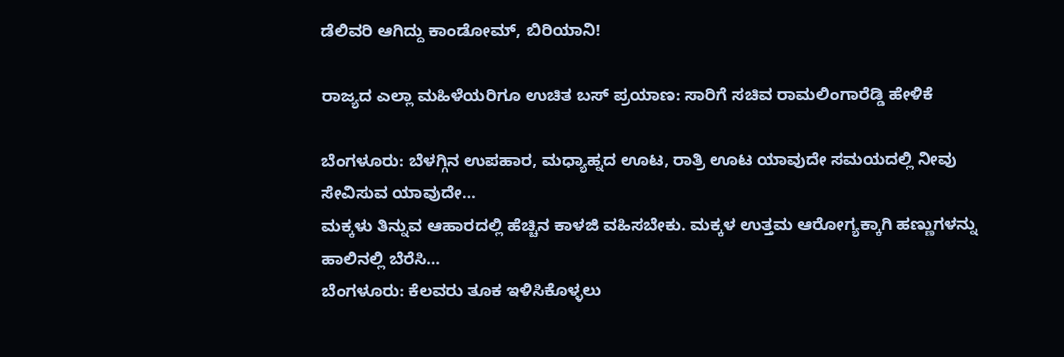ಡೆಲಿವರಿ ಆಗಿದ್ದು ಕಾಂಡೋಮ್‌, ಬಿರಿಯಾನಿ!

ರಾಜ್ಯದ ಎಲ್ಲಾ ಮಹಿಳೆಯರಿಗೂ ಉಚಿತ ಬಸ್ ಪ್ರಯಾಣ: ಸಾರಿಗೆ ಸಚಿವ ರಾಮಲಿಂಗಾರೆಡ್ಡಿ ಹೇಳಿಕೆ

ಬೆಂಗಳೂರು: ಬೆಳಗ್ಗಿನ ಉಪಹಾರ, ಮಧ್ಯಾಹ್ನದ ಊಟ, ರಾತ್ರಿ ಊಟ ಯಾವುದೇ ಸಮಯದಲ್ಲಿ ನೀವು ಸೇವಿಸುವ ಯಾವುದೇ…
ಮಕ್ಕಳು ತಿನ್ನುವ ಆಹಾರದಲ್ಲಿ ಹೆಚ್ಚಿನ ಕಾಳಜಿ ವಹಿಸಬೇಕು. ಮಕ್ಕಳ ಉತ್ತಮ ಆರೋಗ್ಯಕ್ಕಾಗಿ ಹಣ್ಣುಗಳನ್ನು ಹಾಲಿನಲ್ಲಿ ಬೆರೆಸಿ…
ಬೆಂಗಳೂರು: ಕೆಲವರು ತೂಕ ಇಳಿಸಿಕೊಳ್ಳಲು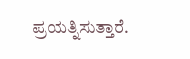ಪ್ರಯತ್ನಿಸುತ್ತಾರೆ.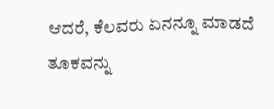ಆದರೆ, ಕೆಲವರು ಏನನ್ನೂ ಮಾಡದೆ ತೂಕವನ್ನು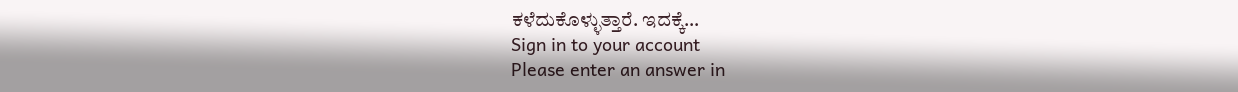ಕಳೆದುಕೊಳ್ಳುತ್ತಾರೆ. ಇದಕ್ಕೆ…
Sign in to your account
Please enter an answer in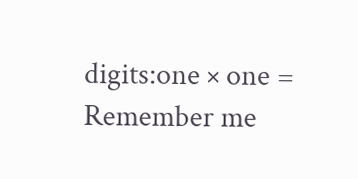digits:one × one =
Remember me